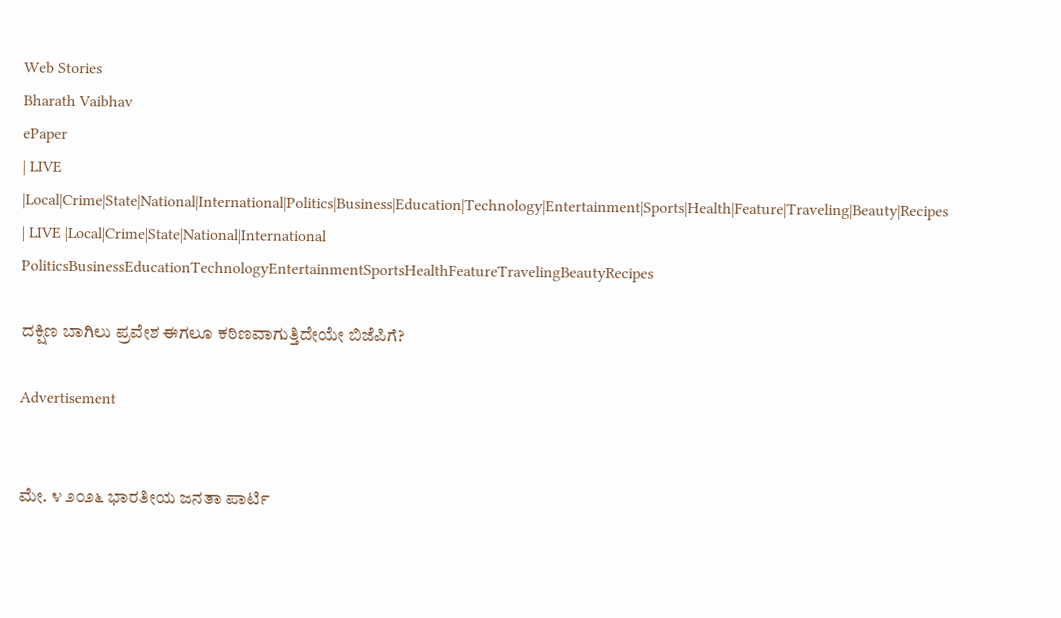Web Stories
Bharath Vaibhav
ePaper
| LIVE |Local|Crime|State|National|International|Politics|Business|Education|Technology|Entertainment|Sports|Health|Feature|Traveling|Beauty|Recipes
| LIVE |Local|Crime|State|National|International
PoliticsBusinessEducationTechnologyEntertainmentSportsHealthFeatureTravelingBeautyRecipes

ದಕ್ಷಿಣ ಬಾಗಿಲು ಪ್ರವೇಶ ಈಗಲೂ ಕಠಿಣವಾಗುತ್ತಿದೇಯೇ ಬಿಜೆಪಿಗೆ?

Advertisement


ಮೇ. ೪ ೨೦೨೬ ಭಾರತೀಯ ಜನತಾ ಪಾರ್ಟಿ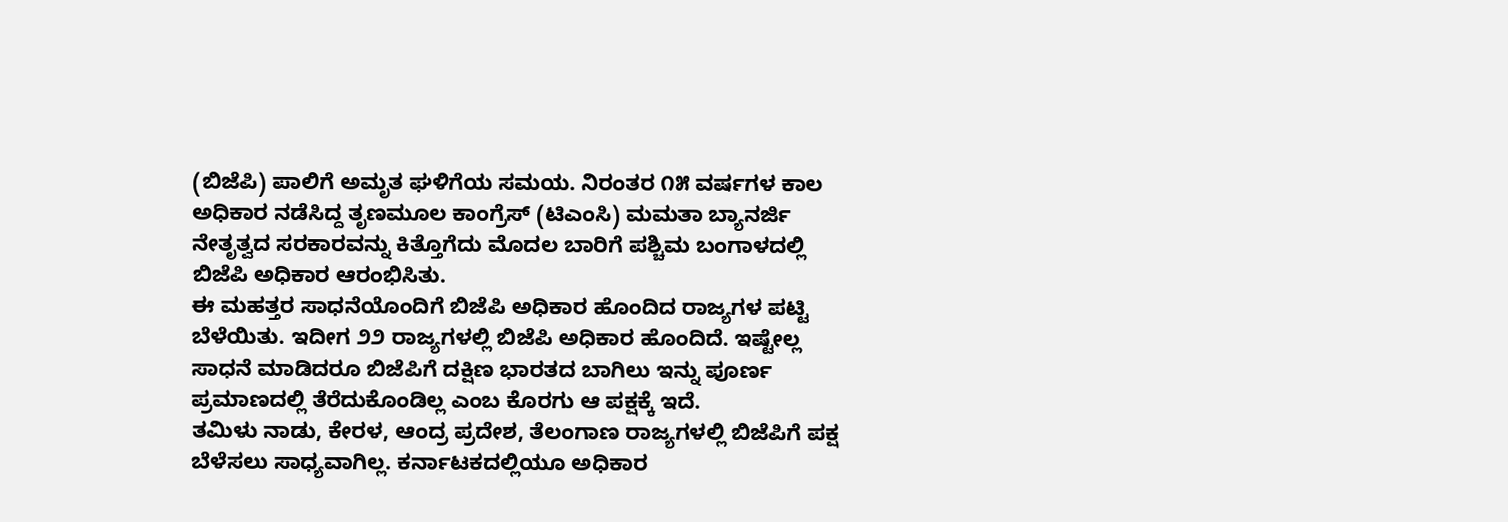(ಬಿಜೆಪಿ) ಪಾಲಿಗೆ ಅಮೃತ ಘಳಿಗೆಯ ಸಮಯ. ನಿರಂತರ ೧೫ ವರ್ಷಗಳ ಕಾಲ ಅಧಿಕಾರ ನಡೆಸಿದ್ದ ತೃಣಮೂಲ ಕಾಂಗ್ರೆಸ್ (ಟಿಎಂಸಿ) ಮಮತಾ ಬ್ಯಾನರ್ಜಿ ನೇತೃತ್ವದ ಸರಕಾರವನ್ನು ಕಿತ್ತೊಗೆದು ಮೊದಲ ಬಾರಿಗೆ ಪಶ್ಚಿಮ ಬಂಗಾಳದಲ್ಲಿ ಬಿಜೆಪಿ ಅಧಿಕಾರ ಆರಂಭಿಸಿತು.
ಈ ಮಹತ್ತರ ಸಾಧನೆಯೊಂದಿಗೆ ಬಿಜೆಪಿ ಅಧಿಕಾರ ಹೊಂದಿದ ರಾಜ್ಯಗಳ ಪಟ್ಟಿ ಬೆಳೆಯಿತು. ಇದೀಗ ೨೨ ರಾಜ್ಯಗಳಲ್ಲಿ ಬಿಜೆಪಿ ಅಧಿಕಾರ ಹೊಂದಿದೆ. ಇಷ್ಟೇಲ್ಲ ಸಾಧನೆ ಮಾಡಿದರೂ ಬಿಜೆಪಿಗೆ ದಕ್ಷಿಣ ಭಾರತದ ಬಾಗಿಲು ಇನ್ನು ಪೂರ್ಣ ಪ್ರಮಾಣದಲ್ಲಿ ತೆರೆದುಕೊಂಡಿಲ್ಲ ಎಂಬ ಕೊರಗು ಆ ಪಕ್ಷಕ್ಕೆ ಇದೆ.
ತಮಿಳು ನಾಡು, ಕೇರಳ, ಆಂದ್ರ ಪ್ರದೇಶ, ತೆಲಂಗಾಣ ರಾಜ್ಯಗಳಲ್ಲಿ ಬಿಜೆಪಿಗೆ ಪಕ್ಷ ಬೆಳೆಸಲು ಸಾಧ್ಯವಾಗಿಲ್ಲ. ಕರ್ನಾಟಕದಲ್ಲಿಯೂ ಅಧಿಕಾರ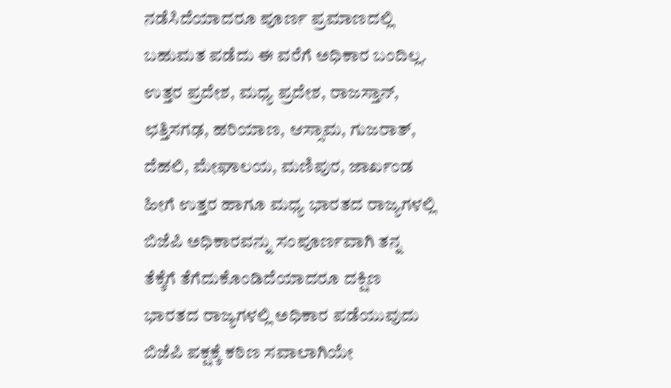ನಡೆಸಿದೆಯಾದರೂ ಪೂರ್ಣ ಪ್ರಮಾಣದಲ್ಲಿ ಬಹುಮತ ಪಡೆದು ಈ ವರೆಗೆ ಅಧಿಕಾರ ಬಂದಿಲ್ಲ.
ಉತ್ತರ ಪ್ರದೇಶ, ಮಧ್ಯ ಪ್ರದೇಶ, ರಾಜಸ್ತಾನ್, ಛತ್ತಿಸಗಢ, ಹರಿಯಾಣ, ಆಸ್ಸಾಮ, ಗುಜರಾತ್, ದೆಹಲಿ, ಮೇಘಾಲಯ, ಮಣಿಪುರ, ಜಾರ್ಖಂಡ ಹೀಗೆ ಉತ್ತರ ಹಾಗೂ ಮಧ್ಯ ಭಾರತದ ರಾಜ್ಯಗಳಲ್ಲಿ ಬಿಜೆಪಿ ಅಧಿಕಾರವನ್ನು ಸಂಪೂರ್ಣವಾಗಿ ತನ್ನ ತೆಕ್ಕೆಗೆ ತೆಗೆದುಕೊಂಡಿದೆಯಾದರೂ ದಕ್ಷಿಣ ಭಾರತದ ರಾಜ್ಯಗಳಲ್ಲಿ ಅಧಿಕಾರ ಪಡೆಯುವುದು ಬಿಜೆಪಿ ಪಕ್ಷಕ್ಕೆ ಕಠಿಣ ಸವಾಲಾಗಿಯೇ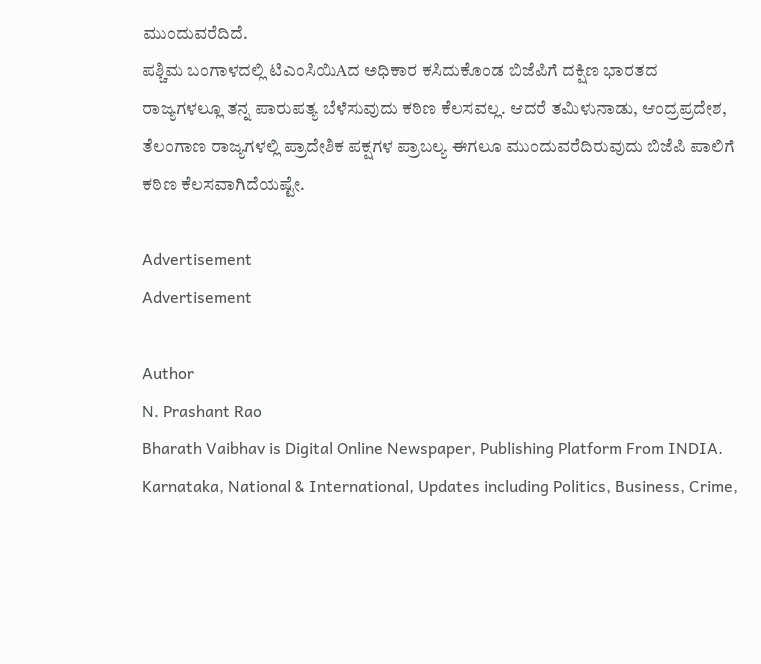ಮುಂದುವರೆದಿದೆ.
ಪಶ್ಚಿಮ ಬಂಗಾಳದಲ್ಲಿ ಟಿಎಂಸಿಯಿAದ ಅಧಿಕಾರ ಕಸಿದುಕೊಂಡ ಬಿಜೆಪಿಗೆ ದಕ್ಷಿಣ ಭಾರತದ ರಾಜ್ಯಗಳಲ್ಲೂ ತನ್ನ ಪಾರುಪತ್ಯ ಬೆಳೆಸುವುದು ಕಠಿಣ ಕೆಲಸವಲ್ಲ. ಆದರೆ ತಮಿಳುನಾಡು, ಆಂದ್ರಪ್ರದೇಶ, ತೆಲಂಗಾಣ ರಾಜ್ಯಗಳಲ್ಲಿ ಪ್ರಾದೇಶಿಕ ಪಕ್ಷಗಳ ಪ್ರಾಬಲ್ಯ ಈಗಲೂ ಮುಂದುವರೆದಿರುವುದು ಬಿಜೆಪಿ ಪಾಲಿಗೆ ಕಠಿಣ ಕೆಲಸವಾಗಿದೆಯಷ್ಟೇ.

Advertisement
Advertisement

Author
N. Prashant Rao
Bharath Vaibhav is Digital Online Newspaper, Publishing Platform From INDIA. Karnataka, National & International, Updates including Politics, Business, Crime,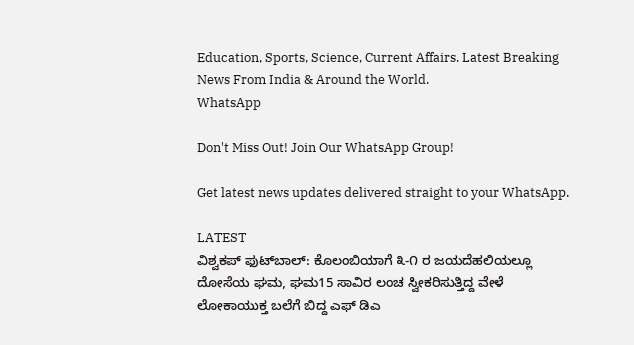Education, Sports, Science, Current Affairs. Latest Breaking News From India & Around the World.
WhatsApp

Don't Miss Out! Join Our WhatsApp Group!

Get latest news updates delivered straight to your WhatsApp.

LATEST
ವಿಶ್ವಕಪ್ ಫುಟ್‌ಬಾಲ್: ಕೊಲಂಬಿಯಾಗೆ ೩-೧ ರ ಜಯದೆಹಲಿಯಲ್ಲೂ ದೋಸೆಯ ಘಮ, ಘಮ15 ಸಾವಿರ ಲಂಚ ಸ್ವೀಕರಿಸುತ್ತಿದ್ದ ವೇಳೆ ಲೋಕಾಯುಕ್ತ ಬಲೆಗೆ ಬಿದ್ದ ಎಫ್ ಡಿಎ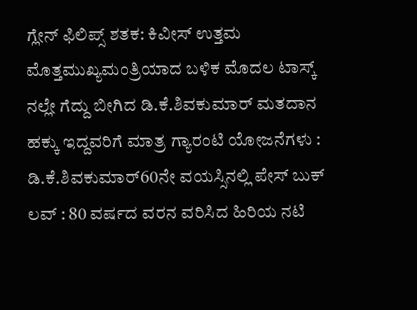ಗ್ಲೇನ್ ಫಿಲಿಪ್ಸ್ ಶತಕ: ಕಿವೀಸ್ ಉತ್ತಮ ಮೊತ್ತಮುಖ್ಯಮಂತ್ರಿಯಾದ ಬಳಿಕ ಮೊದಲ ಟಾಸ್ಕ್ ನಲ್ಲೇ ಗೆದ್ದು ಬೀಗಿದ ಡಿ.ಕೆ.ಶಿವಕುಮಾರ್ ಮತದಾನ ಹಕ್ಕು ಇದ್ದವರಿಗೆ ಮಾತ್ರ ಗ್ಯಾರಂಟಿ ಯೋಜನೆಗಳು : ಡಿ.ಕೆ.ಶಿವಕುಮಾರ್60ನೇ ವಯಸ್ಸಿನಲ್ಲಿ ಪೇಸ್ ಬುಕ್ ಲವ್ : 80 ವರ್ಷದ ವರನ ವರಿಸಿದ ಹಿರಿಯ ನಟಿ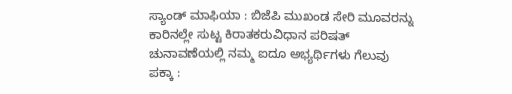ಸ್ಯಾಂಡ್ ಮಾಫಿಯಾ : ಬಿಜೆಪಿ ಮುಖಂಡ ಸೇರಿ ಮೂವರನ್ನು ಕಾರಿನಲ್ಲೇ ಸುಟ್ಟ ಕಿರಾತಕರುವಿಧಾನ ಪರಿಷತ್ ಚುನಾವಣೆಯಲ್ಲಿ ನಮ್ಮ ಐದೂ ಅಭ್ಯರ್ಥಿಗಳು ಗೆಲುವು ಪಕ್ಕಾ :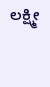ಲಕ್ಷ್ಮೀ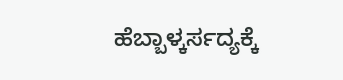ಹೆಬ್ಬಾಳ್ಕರ್ಸದ್ಯಕ್ಕೆ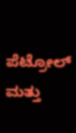ಪೆಟ್ರೋಲ್ ಮತ್ತು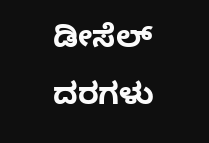ಡೀಸೆಲ್ ದರಗಳು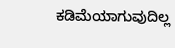ಕಡಿಮೆಯಾಗುವುದಿಲ್ಲ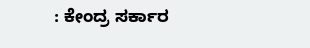: ಕೇಂದ್ರ ಸರ್ಕಾರ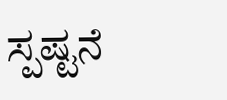ಸ್ಪಷ್ಟನೆ